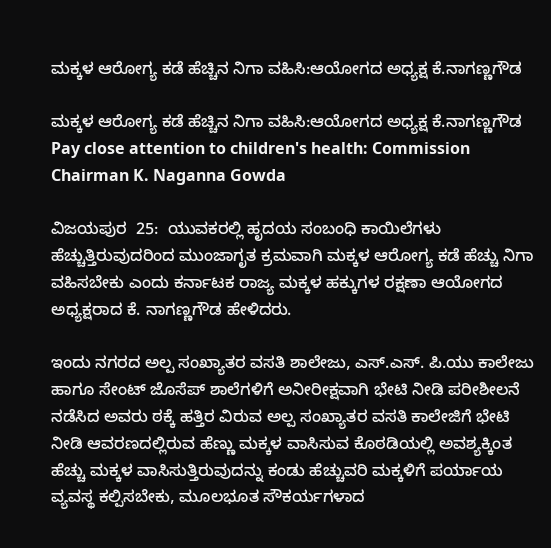ಮಕ್ಕಳ ಆರೋಗ್ಯ ಕಡೆ ಹೆಚ್ಚಿನ ನಿಗಾ ವಹಿಸಿ:ಆಯೋಗದ ಅಧ್ಯಕ್ಷ ಕೆ.ನಾಗಣ್ಣಗೌಡ

ಮಕ್ಕಳ ಆರೋಗ್ಯ ಕಡೆ ಹೆಚ್ಚಿನ ನಿಗಾ ವಹಿಸಿ:ಆಯೋಗದ ಅಧ್ಯಕ್ಷ ಕೆ.ನಾಗಣ್ಣಗೌಡ  Pay close attention to children's health: Commission Chairman K. Naganna Gowda

ವಿಜಯಪುರ  25:  ಯುವಕರಲ್ಲಿ ಹೃದಯ ಸಂಬಂಧಿ ಕಾಯಿಲೆಗಳು ಹೆಚ್ಚುತ್ತಿರುವುದರಿಂದ ಮುಂಜಾಗೃತ ಕ್ರಮವಾಗಿ ಮಕ್ಕಳ ಆರೋಗ್ಯ ಕಡೆ ಹೆಚ್ಚು ನಿಗಾ ವಹಿಸಬೇಕು ಎಂದು ಕರ್ನಾಟಕ ರಾಜ್ಯ ಮಕ್ಕಳ ಹಕ್ಕುಗಳ ರಕ್ಷಣಾ ಆಯೋಗದ ಅಧ್ಯಕ್ಷರಾದ ಕೆ. ನಾಗಣ್ಣಗೌಡ ಹೇಳಿದರು.

ಇಂದು ನಗರದ ಅಲ್ಪ ಸಂಖ್ಯಾತರ ವಸತಿ ಶಾಲೇಜು, ಎಸ್‌.ಎಸ್‌. ಪಿ.ಯು ಕಾಲೇಜು ಹಾಗೂ ಸೇಂಟ್ ಜೊಸೆಪ್ ಶಾಲೆಗಳಿಗೆ ಅನೀರೀಕ್ಷವಾಗಿ ಭೇಟಿ ನೀಡಿ ಪರೀಶೀಲನೆ ನಡೆಸಿದ ಅವರು ಠಕ್ಕೆ ಹತ್ತಿರ ವಿರುವ ಅಲ್ಪ ಸಂಖ್ಯಾತರ ವಸತಿ ಕಾಲೇಜಿಗೆ ಭೇಟಿ ನೀಡಿ ಆವರಣದಲ್ಲಿರುವ ಹೆಣ್ಣು ಮಕ್ಕಳ ವಾಸಿಸುವ ಕೊಠಡಿಯಲ್ಲಿ ಅವಶ್ಯಕ್ಕಿಂತ ಹೆಚ್ಚು ಮಕ್ಕಳ ವಾಸಿಸುತ್ತಿರುವುದನ್ನು ಕಂಡು ಹೆಚ್ಚುವರಿ ಮಕ್ಕಳಿಗೆ ಪರ್ಯಾಯ ವ್ಯವಸ್ಥ ಕಲ್ಪಿಸಬೇಕು, ಮೂಲಭೂತ ಸೌಕರ್ಯಗಳಾದ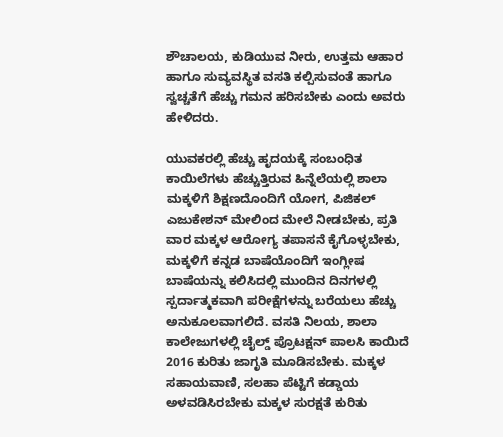ಶೌಚಾಲಯ, ಕುಡಿಯುವ ನೀರು, ಉತ್ತಮ ಆಹಾರ ಹಾಗೂ ಸುವ್ಯವಸ್ಥಿತ ವಸತಿ ಕಲ್ಪಿಸುವಂತೆ ಹಾಗೂ ಸ್ವಚ್ಚತೆಗೆ ಹೆಚ್ಚು ಗಮನ ಹರಿಸಬೇಕು ಎಂದು ಅವರು ಹೇಳಿದರು.

ಯುವಕರಲ್ಲಿ ಹೆಚ್ಚು ಹೃದಯಕ್ಕೆ ಸಂಬಂಧಿತ ಕಾಯಿಲೆಗಳು ಹೆಚ್ಚುತ್ತಿರುವ ಹಿನ್ನೆಲೆಯಲ್ಲಿ ಶಾಲಾ ಮಕ್ಕಳಿಗೆ ಶಿಕ್ಷಣದೊಂದಿಗೆ ಯೋಗ, ಪಿಜಿಕಲ್ ಎಜುಕೇಶನ್ ಮೇಲಿಂದ ಮೇಲೆ ನೀಡಬೇಕು, ಪ್ರತಿ ವಾರ ಮಕ್ಕಳ ಆರೋಗ್ಯ ತಪಾಸನೆ ಕೈಗೊಳ್ಳಬೇಕು, ಮಕ್ಕಳಿಗೆ ಕನ್ನಡ ಬಾಷೆಯೊಂದಿಗೆ ಇಂಗ್ಲೀಷ ಬಾಷೆಯನ್ನು ಕಲಿಸಿದಲ್ಲಿ ಮುಂದಿನ ದಿನಗಳಲ್ಲಿ ಸ್ಪರ್ದಾತ್ಮಕವಾಗಿ ಪರೀಕ್ಷೆಗಳನ್ನು ಬರೆಯಲು ಹೆಚ್ಚು ಅನುಕೂಲವಾಗಲಿದೆ. ವಸತಿ ನಿಲಯ, ಶಾಲಾ ಕಾಲೇಜುಗಳಲ್ಲಿ ಚೈಲ್ಡ್‌ ಪ್ರೊಟಕ್ಷನ್ ಪಾಲಸಿ ಕಾಯಿದೆ 2016 ಕುರಿತು ಜಾಗೃತಿ ಮೂಡಿಸಬೇಕು. ಮಕ್ಕಳ ಸಹಾಯವಾಣಿ, ಸಲಹಾ ಪೆಟ್ಟಿಗೆ ಕಡ್ಡಾಯ ಅಳವಡಿಸಿರಬೇಕು ಮಕ್ಕಳ ಸುರಕ್ಷತೆ ಕುರಿತು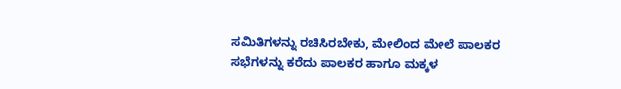ಸಮಿತಿಗಳನ್ನು ರಚಿಸಿರಬೇಕು, ಮೇಲಿಂದ ಮೇಲೆ ಪಾಲಕರ ಸಭೆಗಳನ್ನು ಕರೆದು ಪಾಲಕರ ಹಾಗೂ ಮಕ್ಕಳ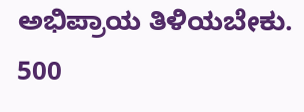ಅಭಿಪ್ರಾಯ ತಿಳಿಯಬೇಕು. 500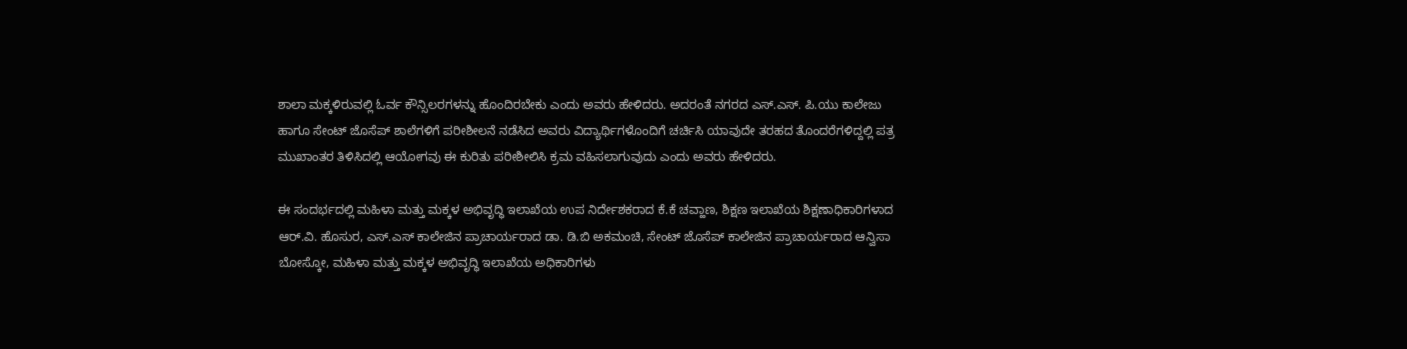ಶಾಲಾ ಮಕ್ಕಳಿರುವಲ್ಲಿ ಓರ್ವ ಕೌನ್ಸಿಲರಗಳನ್ನು ಹೊಂದಿರಬೇಕು ಎಂದು ಅವರು ಹೇಳಿದರು. ಅದರಂತೆ ನಗರದ ಎಸ್‌.ಎಸ್‌. ಪಿ.ಯು ಕಾಲೇಜು ಹಾಗೂ ಸೇಂಟ್ ಜೊಸೆಪ್ ಶಾಲೆಗಳಿಗೆ ಪರೀಶೀಲನೆ ನಡೆಸಿದ ಅವರು ವಿದ್ಯಾರ್ಥಿಗಳೊಂದಿಗೆ ಚರ್ಚಿಸಿ ಯಾವುದೇ ತರಹದ ತೊಂದರೆಗಳಿದ್ದಲ್ಲಿ ಪತ್ರ ಮುಖಾಂತರ ತಿಳಿಸಿದಲ್ಲಿ ಆಯೋಗವು ಈ ಕುರಿತು ಪರೀಶೀಲಿಸಿ ಕ್ರಮ ವಹಿಸಲಾಗುವುದು ಎಂದು ಅವರು ಹೇಳಿದರು.

ಈ ಸಂದರ್ಭದಲ್ಲಿ ಮಹಿಳಾ ಮತ್ತು ಮಕ್ಕಳ ಅಭಿವೃದ್ಧಿ ಇಲಾಖೆಯ ಉಪ ನಿರ್ದೇಶಕರಾದ ಕೆ.ಕೆ ಚವ್ಹಾಣ, ಶಿಕ್ಷಣ ಇಲಾಖೆಯ ಶಿಕ್ಷಣಾಧಿಕಾರಿಗಳಾದ ಆರ್‌.ವಿ. ಹೊಸುರ, ಎಸ್‌.ಎಸ್ ಕಾಲೇಜಿನ ಪ್ರಾಚಾರ್ಯರಾದ ಡಾ. ಡಿ.ಬಿ ಅಕಮಂಚಿ, ಸೇಂಟ್ ಜೊಸೆಪ್ ಕಾಲೇಜಿನ ಪ್ರಾಚಾರ್ಯರಾದ ಆನ್ವಿಸಾ ಬೋಸ್ಕೋ, ಮಹಿಳಾ ಮತ್ತು ಮಕ್ಕಳ ಅಭಿವೃದ್ಧಿ ಇಲಾಖೆಯ ಅಧಿಕಾರಿಗಳು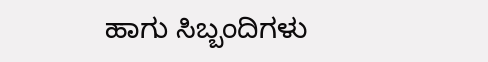ಹಾಗು ಸಿಬ್ಬಂದಿಗಳು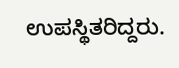ಉಪಸ್ಥಿತರಿದ್ದರು.